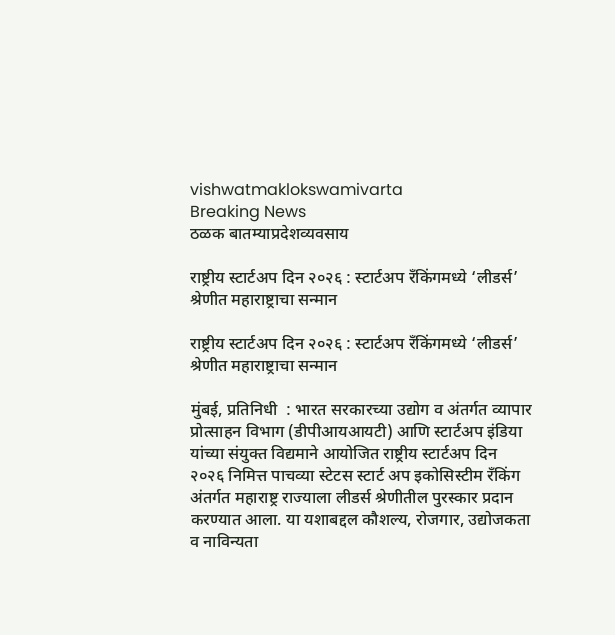vishwatmaklokswamivarta
Breaking News
ठळक बातम्याप्रदेशव्यवसाय

राष्ट्रीय स्टार्टअप दिन २०२६ : स्टार्टअप रँकिंगमध्ये ‘लीडर्स’ श्रेणीत महाराष्ट्राचा सन्मान

राष्ट्रीय स्टार्टअप दिन २०२६ : स्टार्टअप रँकिंगमध्ये ‘लीडर्स’ श्रेणीत महाराष्ट्राचा सन्मान

मुंबई, प्रतिनिधी  : भारत सरकारच्या उद्योग व अंतर्गत व्यापार प्रोत्साहन विभाग (डीपीआयआयटी) आणि स्टार्टअप इंडिया यांच्या संयुक्त विद्यमाने आयोजित राष्ट्रीय स्टार्टअप दिन २०२६ निमित्त पाचव्या स्टेटस स्टार्ट अप इकोसिस्टीम रँकिंग अंतर्गत महाराष्ट्र राज्याला लीडर्स श्रेणीतील पुरस्कार प्रदान करण्यात आला. या यशाबद्दल कौशल्य, रोजगार, उद्योजकता व नाविन्यता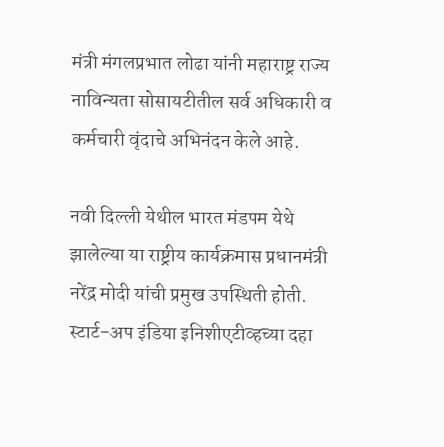मंत्री मंगलप्रभात लोढा यांनी महाराष्ट्र राज्य नाविन्यता सोसायटीतील सर्व अधिकारी व कर्मचारी वृंदाचे अभिनंदन केले आहे.

नवी दिल्ली येथील भारत मंडपम येथे झालेल्या या राष्ट्रीय कार्यक्रमास प्रधानमंत्री नरेंद्र मोदी यांची प्रमुख उपस्थिती होती. स्टार्ट-अप इंडिया इनिशीएटीव्हच्या दहा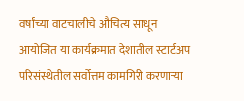वर्षांच्या वाटचालीचे औचित्य साधून आयोजित या कार्यक्रमात देशातील स्टार्टअप परिसंस्थेतील सर्वोत्तम कामगिरी करणाऱ्या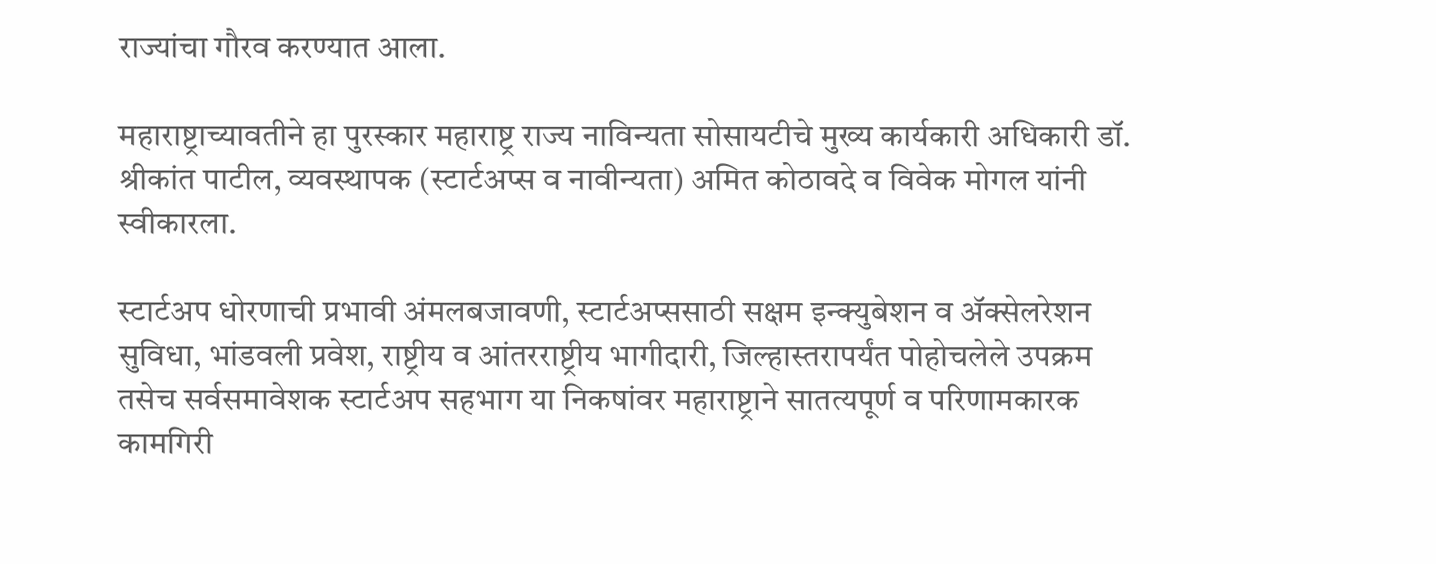राज्यांचा गौरव करण्यात आला.

महाराष्ट्राच्यावतीने हा पुरस्कार महाराष्ट्र राज्य नाविन्यता सोसायटीचे मुख्य कार्यकारी अधिकारी डॉ. श्रीकांत पाटील, व्यवस्थापक (स्टार्टअप्स व नावीन्यता) अमित कोठावदे व विवेक मोगल यांनी स्वीकारला.

स्टार्टअप धोरणाची प्रभावी अंमलबजावणी, स्टार्टअप्ससाठी सक्षम इन्क्युबेशन व ॲक्सेलरेशन सुविधा, भांडवली प्रवेश, राष्ट्रीय व आंतरराष्ट्रीय भागीदारी, जिल्हास्तरापर्यंत पोहोचलेले उपक्रम तसेच सर्वसमावेशक स्टार्टअप सहभाग या निकषांवर महाराष्ट्राने सातत्यपूर्ण व परिणामकारक कामगिरी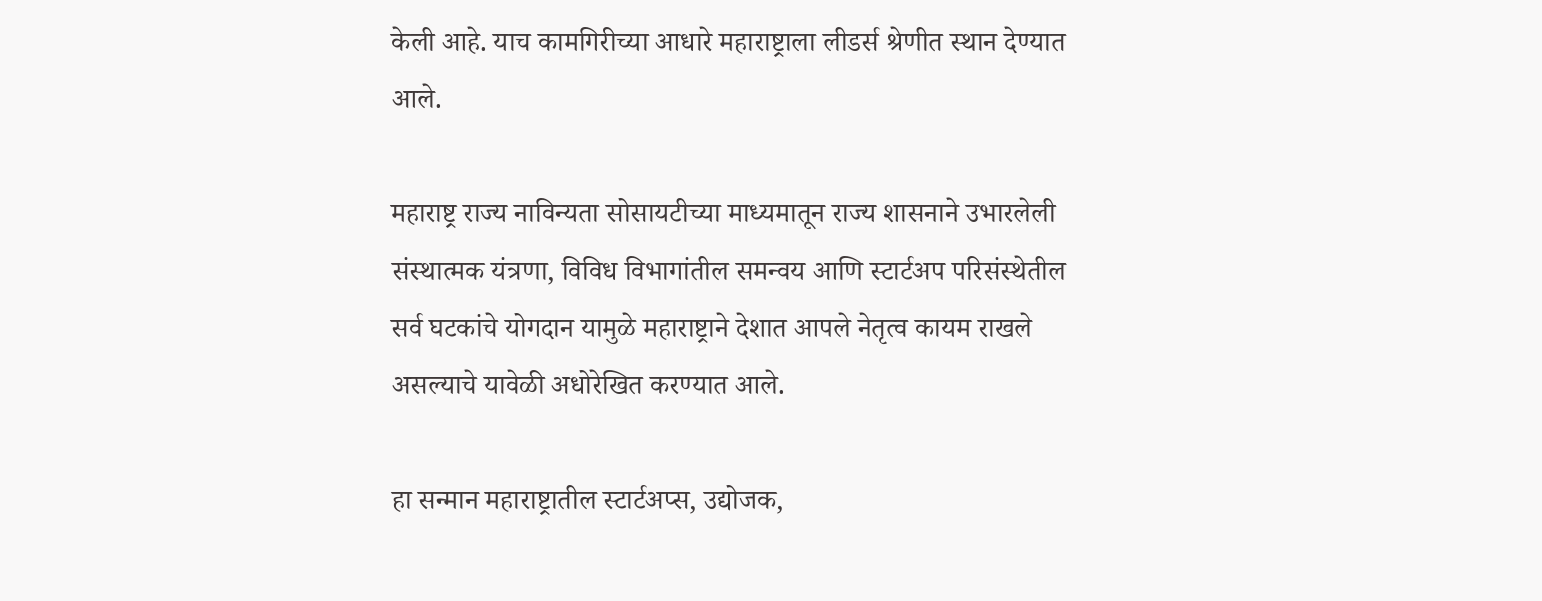केली आहे. याच कामगिरीच्या आधारे महाराष्ट्राला लीडर्स श्रेणीत स्थान देण्यात आले.

महाराष्ट्र राज्य नाविन्यता सोसायटीच्या माध्यमातून राज्य शासनाने उभारलेली संस्थात्मक यंत्रणा, विविध विभागांतील समन्वय आणि स्टार्टअप परिसंस्थेतील सर्व घटकांचे योगदान यामुळे महाराष्ट्राने देशात आपले नेतृत्व कायम राखले असल्याचे यावेळी अधोरेखित करण्यात आले.

हा सन्मान महाराष्ट्रातील स्टार्टअप्स, उद्योजक,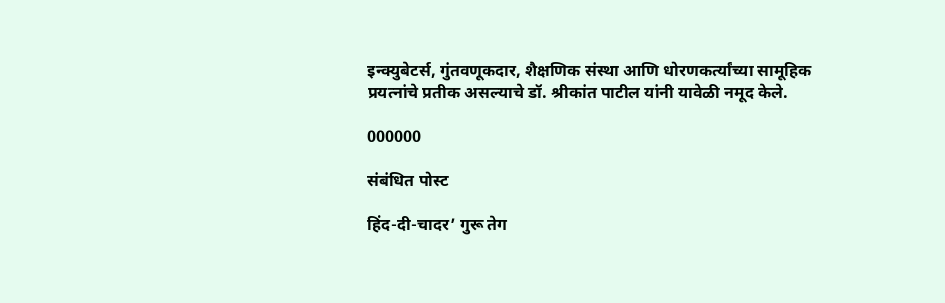इन्क्युबेटर्स, गुंतवणूकदार, शैक्षणिक संस्था आणि धोरणकर्त्यांच्या सामूहिक प्रयत्नांचे प्रतीक असल्याचे डॉ. श्रीकांत पाटील यांनी यावेळी नमूद केले.

000000

संबंधित पोस्ट

हिंद-दी-चादर’ गुरू तेग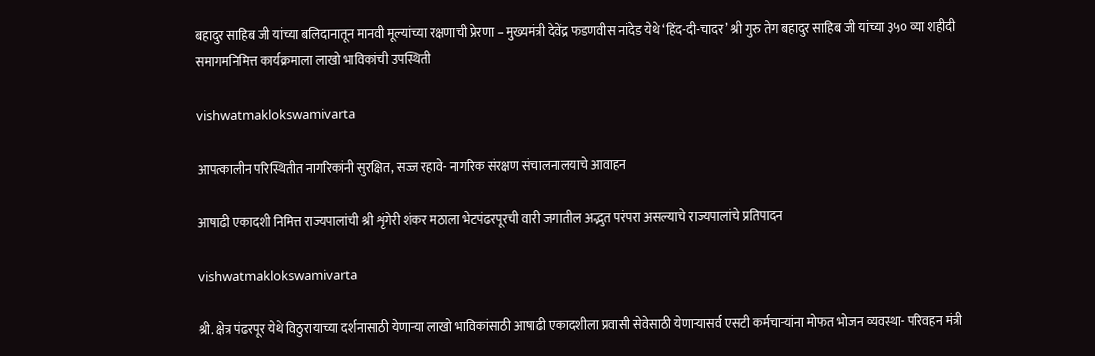बहादुर साहिब जी यांच्या बलिदानातून मानवी मूल्यांच्या रक्षणाची प्रेरणा – मुख्यमंत्री देवेंद्र फडणवीस नांदेड येथे ‘हिंद-दी-चादर’ श्री गुरु तेग बहादुर साहिब जी यांच्या ३५० व्या शहीदी समागमनिमित्त कार्यक्रमाला लाखो भाविकांची उपस्थिती

vishwatmaklokswamivarta

आपत्कालीन परिस्थितीत नागरिकांनी सुरक्षित, सज्ज रहावे- नागरिक संरक्षण संचालनालयाचे आवाहन

आषाढी एकादशी निमित्त राज्यपालांची श्री शृंगेरी शंकर मठाला भेटपंढरपूरची वारी जगातील अद्भुत परंपरा असल्याचे राज्यपालांचे प्रतिपादन

vishwatmaklokswamivarta

श्री. क्षेत्र पंढरपूर येथे विठुरायाच्या दर्शनासाठी येणाऱ्या लाखो भाविकांसाठी आषाढी एकादशीला प्रवासी सेवेसाठी येणाऱ्यासर्व एसटी कर्मचाऱ्यांना मोफत भोजन व्यवस्था- परिवहन मंत्री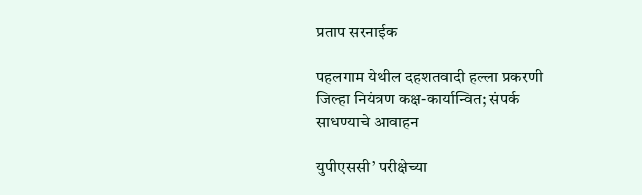प्रताप सरनाईक

पहलगाम येथील दहशतवादी हल्ला प्रकरणी जिल्हा नियंत्रण कक्ष-कार्यान्वित; संपर्क साधण्याचे आवाहन

युपीएससी’ परीक्षेच्या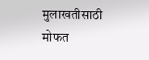मुलाखतीसाठी मोफत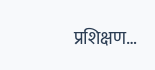प्रशिक्षण…